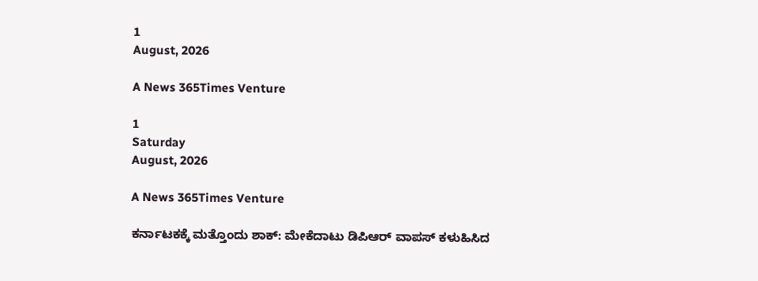1
August, 2026

A News 365Times Venture

1
Saturday
August, 2026

A News 365Times Venture

ಕರ್ನಾಟಕಕ್ಕೆ ಮತ್ತೊಂದು ಶಾಕ್: ಮೇಕೆದಾಟು ಡಿಪಿಆರ್ ವಾಪಸ್ ಕಳುಹಿಸಿದ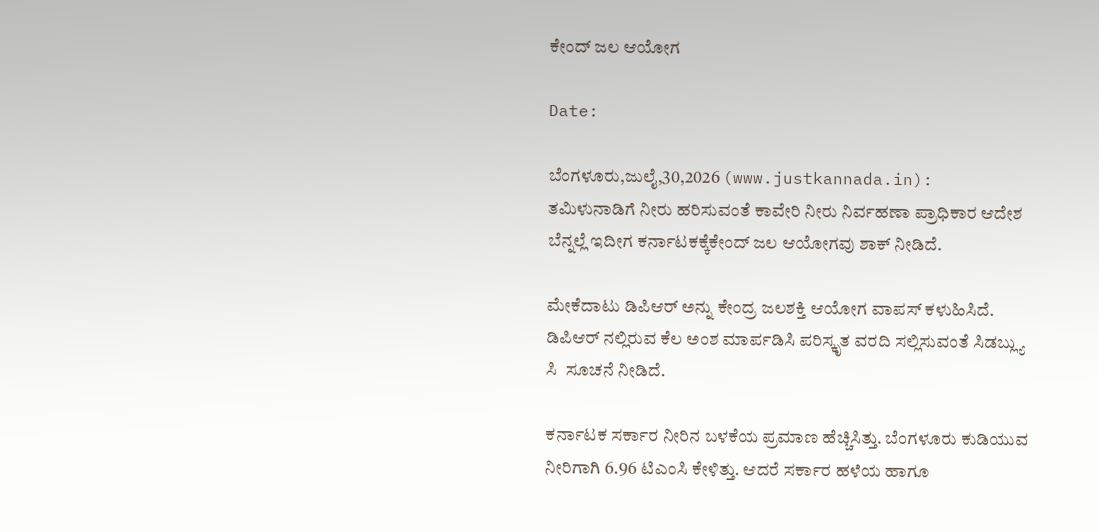ಕೇಂದ್ ಜಲ ಆಯೋಗ

Date:

ಬೆಂಗಳೂರು,ಜುಲೈ,30,2026 (www.justkannada.in):  ತಮಿಳುನಾಡಿಗೆ ನೀರು ಹರಿಸುವಂತೆ ಕಾವೇರಿ ನೀರು ನಿರ್ವಹಣಾ ಪ್ರಾಧಿಕಾರ ಆದೇಶ ಬೆನ್ನಲ್ಲೆ ಇದೀಗ ಕರ್ನಾಟಕಕ್ಕೆಕೇಂದ್ ಜಲ ಆಯೋಗವು ಶಾಕ್ ನೀಡಿದೆ.

ಮೇಕೆದಾಟು ಡಿಪಿಆರ್ ಅನ್ನು ಕೇಂದ್ರ ಜಲಶಕ್ತಿ ಆಯೋಗ ವಾಪಸ್ ಕಳುಹಿಸಿದೆ.  ಡಿಪಿಆರ್ ನಲ್ಲಿರುವ ಕೆಲ ಅಂಶ ಮಾರ್ಪಡಿಸಿ ಪರಿಸ್ಕೃತ ವರದಿ ಸಲ್ಲಿಸುವಂತೆ ಸಿಡಬ್ಲ್ಯು ಸಿ  ಸೂಚನೆ ನೀಡಿದೆ.

ಕರ್ನಾಟಕ ಸರ್ಕಾರ ನೀರಿನ ಬಳಕೆಯ ಪ್ರಮಾಣ ಹೆಚ್ಚಿಸಿತ್ತು. ಬೆಂಗಳೂರು ಕುಡಿಯುವ ನೀರಿಗಾಗಿ 6.96 ಟಿಎಂಸಿ ಕೇಳಿತ್ತು. ಆದರೆ ಸರ್ಕಾರ ಹಳೆಯ ಹಾಗೂ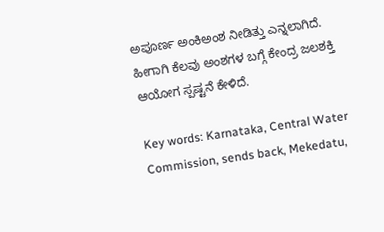ಅಪೂರ್ಣ ಅಂಕಿಅಂಶ ನೀಡಿತ್ತು ಎನ್ನಲಾಗಿದೆ.  ಹೀಗಾಗಿ ಕೆಲವು ಅಂಶಗಳ ಬಗ್ಗೆ ಕೇಂದ್ರ ಜಲಶಕ್ತಿ ಆಯೋಗ ಸ್ಪಷ್ಟನೆ ಕೇಳಿದೆ.

Key words: Karnataka, Central Water Commission, sends back, Mekedatu,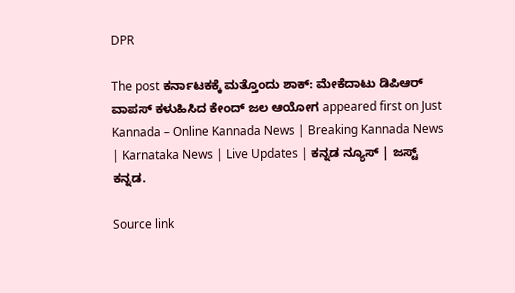DPR

The post ಕರ್ನಾಟಕಕ್ಕೆ ಮತ್ತೊಂದು ಶಾಕ್: ಮೇಕೆದಾಟು ಡಿಪಿಆರ್ ವಾಪಸ್ ಕಳುಹಿಸಿದ ಕೇಂದ್ ಜಲ ಆಯೋಗ appeared first on Just Kannada – Online Kannada News | Breaking Kannada News | Karnataka News | Live Updates | ಕನ್ನಡ ನ್ಯೂಸ್ | ಜಸ್ಟ್ ಕನ್ನಡ.

Source link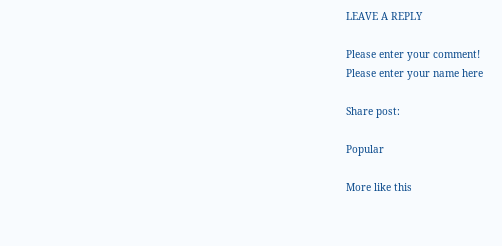LEAVE A REPLY

Please enter your comment!
Please enter your name here

Share post:

Popular

More like this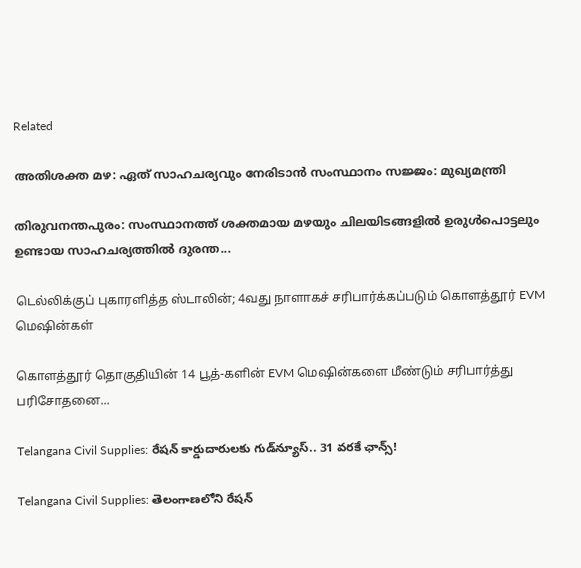Related

അതിശക്ത മഴ: ഏത് സാഹചര്യവും നേരിടാന്‍ സംസ്ഥാനം സജ്ജം: മുഖ്യമന്ത്രി

തിരുവനന്തപുരം: സംസ്ഥാനത്ത് ശക്തമായ മഴയും ചിലയിടങ്ങളില്‍ ഉരുള്‍പൊട്ടലും ഉണ്ടായ സാഹചര്യത്തില്‍ ദുരന്ത...

டெல்லிக்குப் புகாரளித்த ஸ்டாலின்; 4வது நாளாகச் சரிபார்க்கப்படும் கொளத்தூர் EVM மெஷின்கள்

கொளத்தூர் தொகுதியின் 14 பூத்-களின் EVM மெஷின்களை மீண்டும் சரிபார்த்து பரிசோதனை...

Telangana Civil Supplies: రేషన్ కార్డుదారులకు గుడ్‌న్యూస్.. 31 వరకే ఛాన్స్!

Telangana Civil Supplies: తెలంగాణలోని రేషన్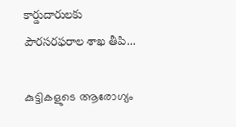కార్డుదారులకు పౌరసరఫరాల శాఖ తీపి...

കുട്ടികളുടെ ആരോഗ്യം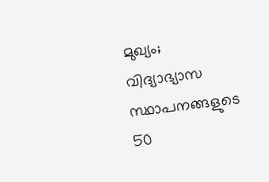മുഖ്യം; വിദ്യാഭ്യാസ സ്ഥാപനങ്ങളുടെ 50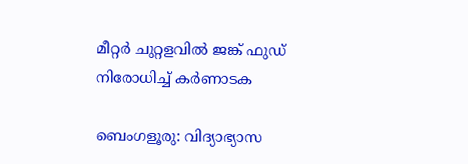മീറ്റര്‍ ചുറ്റളവില്‍ ജങ്ക് ഫുഡ് നിരോധിച്ച് കര്‍ണാടക

ബെംഗളൂരു: വിദ്യാഭ്യാസ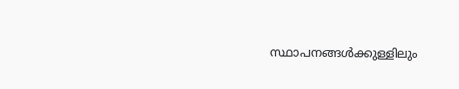സ്ഥാപനങ്ങള്‍ക്കുള്ളിലും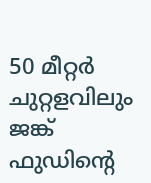50 മീറ്റര്‍ ചുറ്റളവിലും ജങ്ക് ഫുഡിന്റെ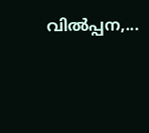വില്‍പ്പന,...